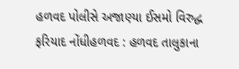હળવદ પોલીસે અજાણ્યા ઈસમો વિરુદ્ધ ફરિયાદ નોંધીહળવદ : હળવદ તાલુકાના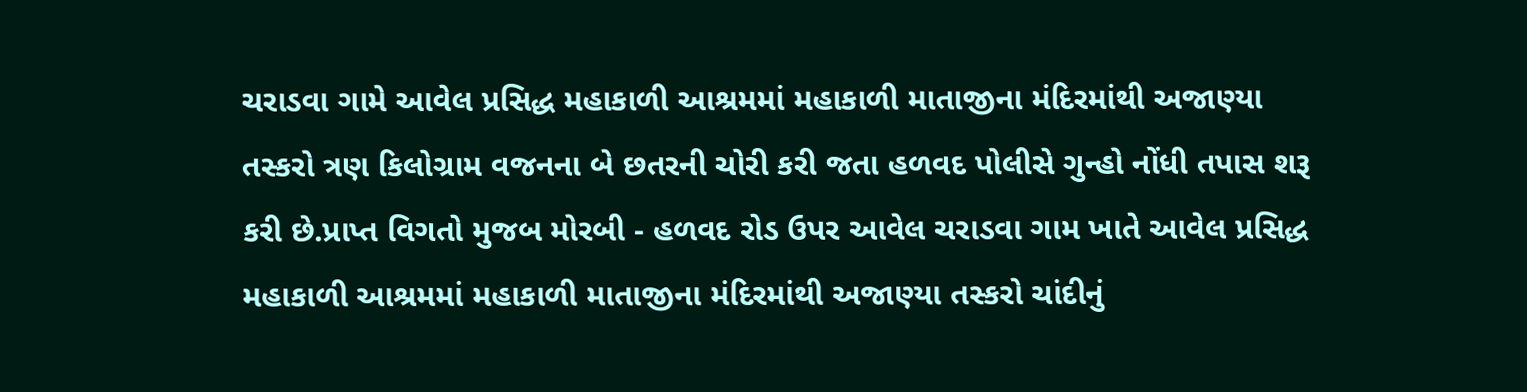ચરાડવા ગામે આવેલ પ્રસિદ્ધ મહાકાળી આશ્રમમાં મહાકાળી માતાજીના મંદિરમાંથી અજાણ્યા તસ્કરો ત્રણ કિલોગ્રામ વજનના બે છતરની ચોરી કરી જતા હળવદ પોલીસે ગુન્હો નોંધી તપાસ શરૂ કરી છે.પ્રાપ્ત વિગતો મુજબ મોરબી - હળવદ રોડ ઉપર આવેલ ચરાડવા ગામ ખાતે આવેલ પ્રસિદ્ધ મહાકાળી આશ્રમમાં મહાકાળી માતાજીના મંદિરમાંથી અજાણ્યા તસ્કરો ચાંદીનું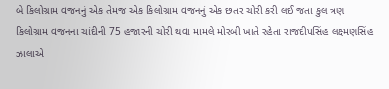બે કિલોગ્રામ વજનનું એક તેમજ એક કિલોગ્રામ વજનનું એક છતર ચોરી કરી લઈ જતા કુલ ત્રણ કિલોગ્રામ વજનના ચાંદીની 75 હજારની ચોરી થવા મામલે મોરબી ખાતે રહેતા રાજદીપસિંહ લક્ષ્મણસિંહ ઝાલાએ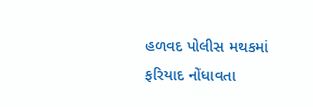હળવદ પોલીસ મથકમાં ફરિયાદ નોંધાવતા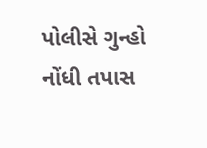પોલીસે ગુન્હો નોંધી તપાસ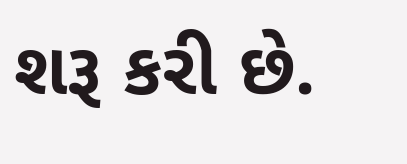શરૂ કરી છે.